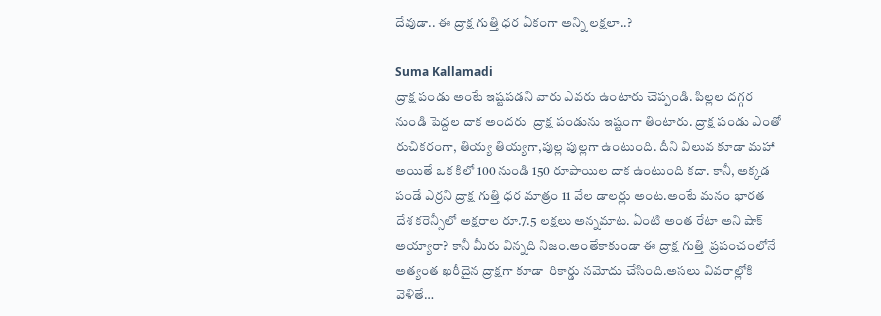దేవుడా.. ఈ ద్రాక్ష గుత్తి ధర ఏకంగా అన్ని లక్షలా..?

Suma Kallamadi
ద్రాక్ష పండు అంటే ఇష్టపడని వారు ఎవరు ఉంటారు చెప్పండి. పిల్లల దగ్గర నుండి పెద్దల దాక అందరు  ద్రాక్ష పండును ఇష్టంగా తింటారు. ద్రాక్ష పండు ఎంతో రుచికరంగా, తియ్య తియ్యగా,పుల్ల పుల్లగా ఉంటుంది. దీని విలువ కూడా మహా అయితే ఒక కిలో 100 నుండి 150 రూపాయిల దాక ఉంటుంది కదా. కానీ, అక్కడ పండే ఎర్రని ద్రాక్ష గుత్తి ధర మాత్రం 11 వేల డాలర్లు అంట.అంటే మనం భారత దేశ కరెన్సీలో అక్షరాల రూ.7.5 లక్షలు అన్నమాట. ఏంటి అంత రేటా అని షాక్ అయ్యారా? కానీ మీరు విన్నది నిజం.అంతేకాకుండా ఈ ద్రాక్ష గుత్తి  ప్రపంచంలోనే అత్యంత ఖరీదైన ద్రాక్షగా కూడా  రికార్డు నమోదు చేసింది.అసలు వివరాల్లోకి వెళితే…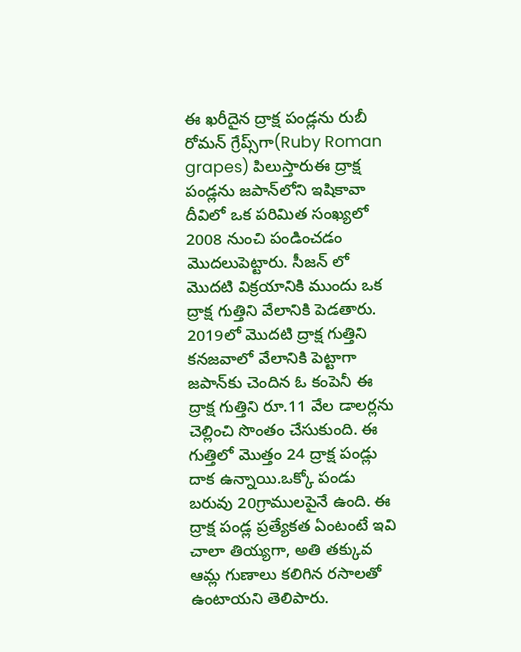ఈ ఖరీదైన ద్రాక్ష పండ్లను రుబీ రోమన్ గ్రేప్స్‌గా(Ruby Roman grapes) పిలుస్తారుఈ ద్రాక్ష పండ్లను జపాన్‌లోని ఇషికావా దీవిలో ఒక పరిమిత సంఖ్యలో 2008 నుంచి పండించడం మొదలుపెట్టారు. సీజన్ లో మొదటి విక్రయానికి ముందు ఒక ద్రాక్ష గుత్తిని వేలానికి పెడతారు. 2019లో మొదటి ద్రాక్ష గుత్తిని కనజవాలో వేలానికి పెట్టాగా జపాన్‌కు చెందిన ఓ కంపెనీ ఈ ద్రాక్ష గుత్తిని రూ.11 వేల డాలర్లను చెల్లించి సొంతం చేసుకుంది. ఈ గుత్తిలో మొత్తం 24 ద్రాక్ష పండ్లు దాక ఉన్నాయి.ఒక్కో పండు బరువు 20గ్రాములపైనే ఉంది. ఈ ద్రాక్ష పండ్ల ప్రత్యేకత ఏంటంటే ఇవి చాలా తియ్యగా, అతి తక్కువ ఆమ్ల గుణాలు కలిగిన రసాలతో  ఉంటాయని తెలిపారు.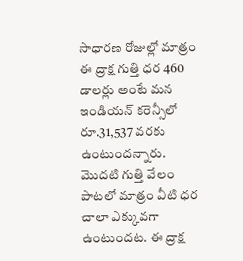సాధారణ రోజుల్లో మాత్రం ఈ ద్రాక్ష గుత్తి ధర 460 డాలర్లు అంటే మన ఇండియన్ కరెన్సీలో రూ.31,537 వరకు ఉంటుందన్నారు. మొదటి గుత్తి వేలం పాటలో మాత్రం వీటి ధర చాలా ఎక్కువగా ఉంటుందట. ఈ ద్రాక్ష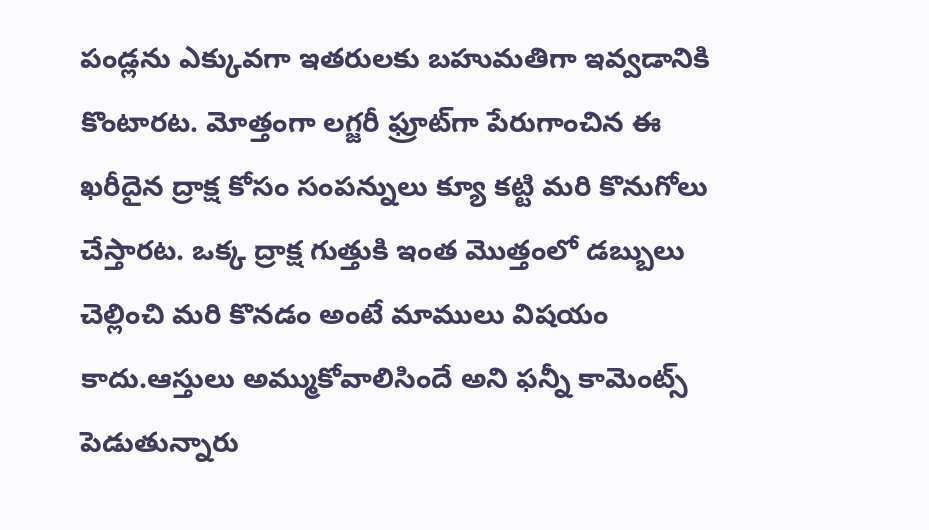పండ్లను ఎక్కువగా ఇతరులకు బహుమతిగా ఇవ్వడానికి కొంటారట. మోత్తంగా లగ్జరీ ఫ్రూట్‌గా పేరుగాంచిన ఈ ఖరీదైన ద్రాక్ష కోసం సంపన్నులు క్యూ కట్టి మరి కొనుగోలు చేస్తారట. ఒక్క ద్రాక్ష గుత్తుకి ఇంత మొత్తంలో డబ్బులు చెల్లించి మరి కొనడం అంటే మాములు విషయం కాదు.ఆస్తులు అమ్ముకోవాలిసిందే అని ఫన్నీ కామెంట్స్ పెడుతున్నారు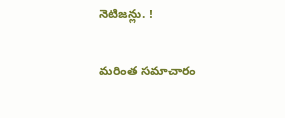నెటిజన్లు. !

మరింత సమాచారం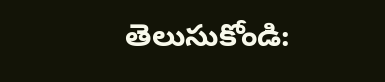తెలుసుకోండి: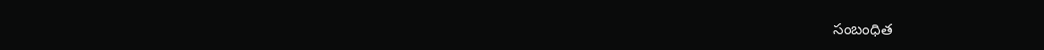సంబంధిత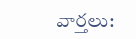వార్తలు: